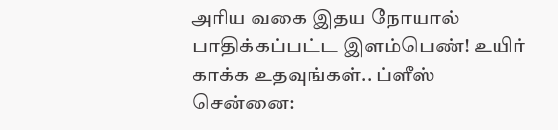அரிய வகை இதய நோயால் பாதிக்கப்பட்ட இளம்பெண்! உயிர் காக்க உதவுங்கள்.. ப்ளீஸ்
சென்னை: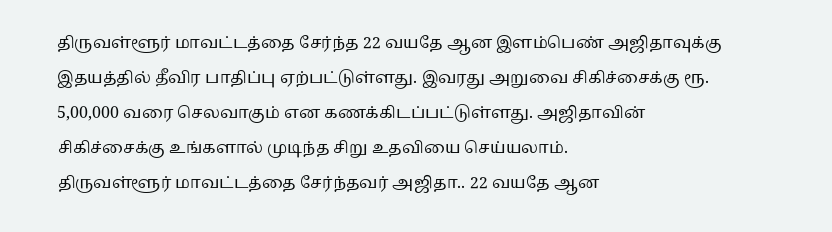திருவள்ளூர் மாவட்டத்தை சேர்ந்த 22 வயதே ஆன இளம்பெண் அஜிதாவுக்கு இதயத்தில் தீவிர பாதிப்பு ஏற்பட்டுள்ளது. இவரது அறுவை சிகிச்சைக்கு ரூ. 5,00,000 வரை செலவாகும் என கணக்கிடப்பட்டுள்ளது. அஜிதாவின் சிகிச்சைக்கு உங்களால் முடிந்த சிறு உதவியை செய்யலாம்.
திருவள்ளூர் மாவட்டத்தை சேர்ந்தவர் அஜிதா.. 22 வயதே ஆன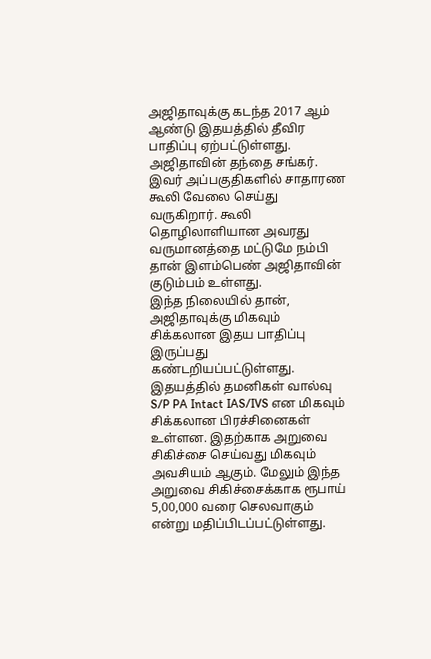அஜிதாவுக்கு கடந்த 2017 ஆம் ஆண்டு இதயத்தில் தீவிர பாதிப்பு ஏற்பட்டுள்ளது. அஜிதாவின் தந்தை சங்கர். இவர் அப்பகுதிகளில் சாதாரண கூலி வேலை செய்து வருகிறார். கூலி தொழிலாளியான அவரது வருமானத்தை மட்டுமே நம்பி தான் இளம்பெண் அஜிதாவின் குடும்பம் உள்ளது.
இந்த நிலையில் தான், அஜிதாவுக்கு மிகவும் சிக்கலான இதய பாதிப்பு இருப்பது கண்டறியப்பட்டுள்ளது. இதயத்தில் தமனிகள் வால்வு S/P PA Intact IAS/IVS என மிகவும் சிக்கலான பிரச்சினைகள் உள்ளன. இதற்காக அறுவை சிகிச்சை செய்வது மிகவும் அவசியம் ஆகும். மேலும் இந்த அறுவை சிகிச்சைக்காக ரூபாய் 5,00,000 வரை செலவாகும் என்று மதிப்பிடப்பட்டுள்ளது.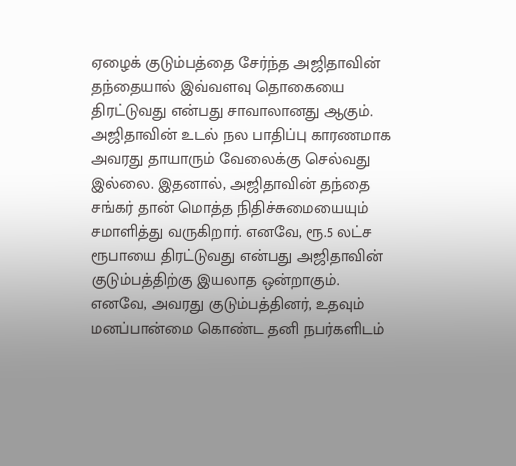ஏழைக் குடும்பத்தை சேர்ந்த அஜிதாவின் தந்தையால் இவ்வளவு தொகையை திரட்டுவது என்பது சாவாலானது ஆகும். அஜிதாவின் உடல் நல பாதிப்பு காரணமாக அவரது தாயாரும் வேலைக்கு செல்வது இல்லை. இதனால், அஜிதாவின் தந்தை சங்கர் தான் மொத்த நிதிச்சுமையையும் சமாளித்து வருகிறார். எனவே, ரூ.5 லட்ச ரூபாயை திரட்டுவது என்பது அஜிதாவின் குடும்பத்திற்கு இயலாத ஒன்றாகும்.
எனவே, அவரது குடும்பத்தினர், உதவும் மனப்பான்மை கொண்ட தனி நபர்களிடம்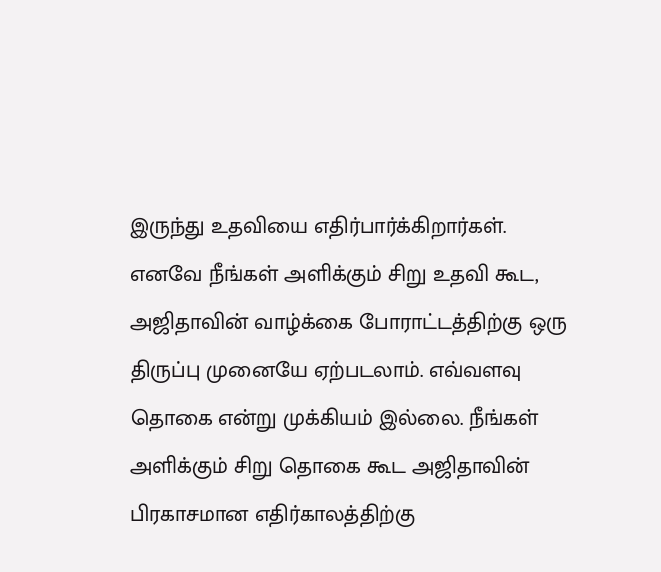இருந்து உதவியை எதிர்பார்க்கிறார்கள். எனவே நீங்கள் அளிக்கும் சிறு உதவி கூட, அஜிதாவின் வாழ்க்கை போராட்டத்திற்கு ஒரு திருப்பு முனையே ஏற்படலாம். எவ்வளவு தொகை என்று முக்கியம் இல்லை. நீங்கள் அளிக்கும் சிறு தொகை கூட அஜிதாவின் பிரகாசமான எதிர்காலத்திற்கு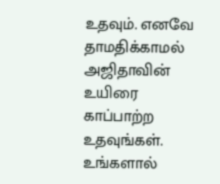உதவும். எனவே தாமதிக்காமல் அஜிதாவின் உயிரை காப்பாற்ற உதவுங்கள். உங்களால்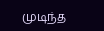முடிந்த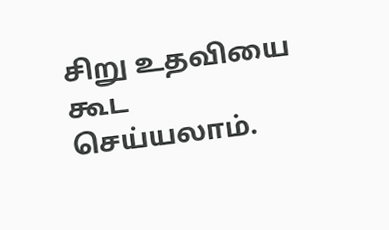சிறு உதவியை கூட செய்யலாம்.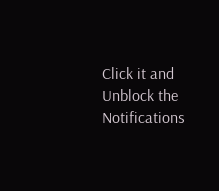Click it and Unblock the Notifications